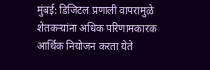मुंबई: डिजिटल प्रणाली वापरामुळे शेतकऱ्यांना अधिक परिणामकारक आर्थिक नियोजन करता येते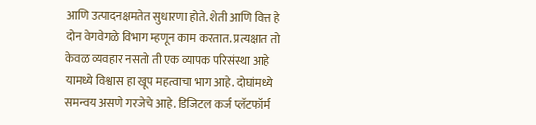आणि उत्पादनक्षमतेत सुधारणा होते. शेती आणि वित्त हे दोन वेगवेगळे विभाग म्हणून काम करतात. प्रत्यक्षात तो केवळ व्यवहार नसतो ती एक व्यापक परिसंस्था आहे यामध्ये विश्वास हा खूप महत्वाचा भाग आहे. दोघांमध्ये समन्वय असणे गरजेचे आहे. डिजिटल कर्ज प्लॅटफॉर्म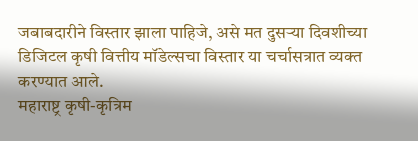जबाबदारीने विस्तार झाला पाहिजे, असे मत दुसऱ्या दिवशीच्या डिजिटल कृषी वित्तीय मॉडेल्सचा विस्तार या चर्चासत्रात व्यक्त करण्यात आले.
महाराष्ट्र कृषी-कृत्रिम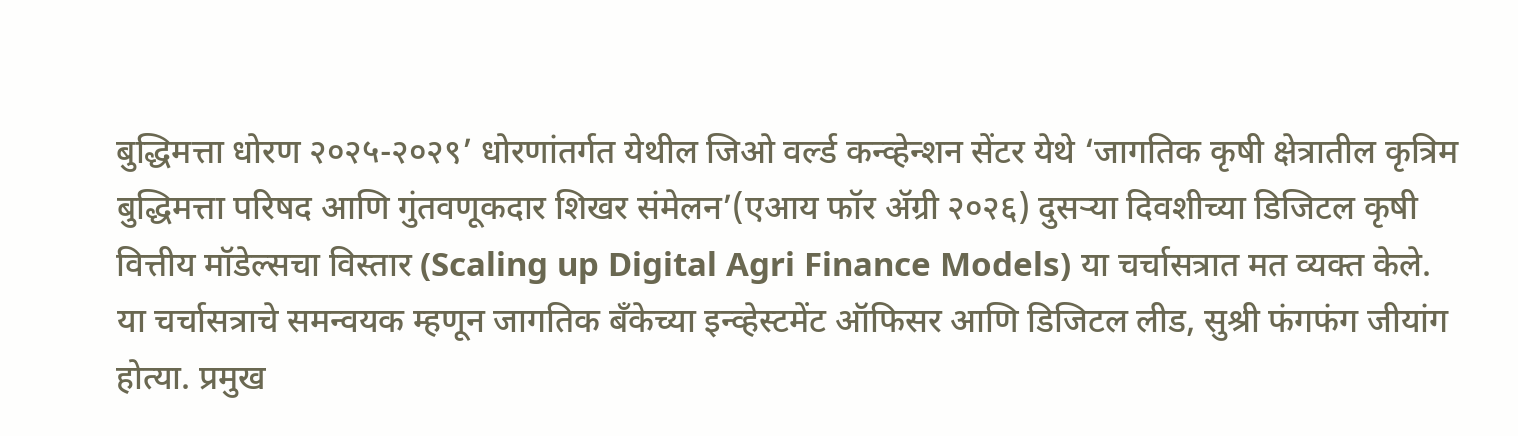बुद्धिमत्ता धोरण २०२५-२०२९’ धोरणांतर्गत येथील जिओ वर्ल्ड कन्व्हेन्शन सेंटर येथे ‘जागतिक कृषी क्षेत्रातील कृत्रिम बुद्धिमत्ता परिषद आणि गुंतवणूकदार शिखर संमेलन’(एआय फॉर ॲग्री २०२६) दुसऱ्या दिवशीच्या डिजिटल कृषी वित्तीय मॉडेल्सचा विस्तार (Scaling up Digital Agri Finance Models) या चर्चासत्रात मत व्यक्त केले.
या चर्चासत्राचे समन्वयक म्हणून जागतिक बँकेच्या इन्व्हेस्टमेंट ऑफिसर आणि डिजिटल लीड, सुश्री फंगफंग जीयांग होत्या. प्रमुख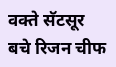वक्ते सॅटसूर बचे रिजन चीफ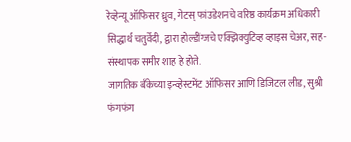रेव्हेन्यू ऑफिसर ध्रुव, गेटस् फांउडेशनचे वरिष्ठ कार्यक्रम अधिकारी सिद्धार्थ चतुर्वेदी, द्वारा होल्डींग्जचे एक्झिक्युटिव्ह व्हाइस चेअर, सह-संस्थापक समीर शाह हे होते.
जागतिक बँकेच्या इन्व्हेस्टमेंट ऑफिसर आणि डिजिटल लीड, सुश्री फंगफंग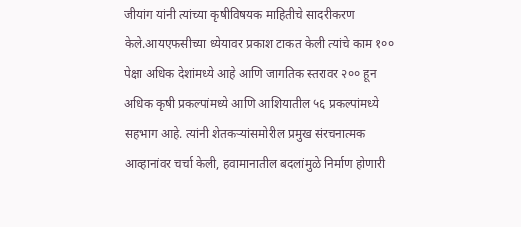जीयांग यांनी त्यांच्या कृषीविषयक माहितीचे सादरीकरण केले.आयएफसीच्या ध्येयावर प्रकाश टाकत केली त्यांचे काम १०० पेक्षा अधिक देशांमध्ये आहे आणि जागतिक स्तरावर २०० हून अधिक कृषी प्रकल्पांमध्ये आणि आशियातील ५६ प्रकल्पांमध्ये सहभाग आहे. त्यांनी शेतकऱ्यांसमोरील प्रमुख संरचनात्मक आव्हानांवर चर्चा केली, हवामानातील बदलांमुळे निर्माण होणारी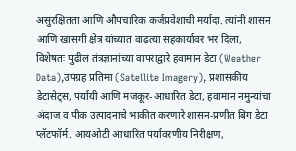असुरक्षितता आणि औपचारिक कर्जप्रवेशाची मर्यादा. त्यांनी शासन आणि खासगी क्षेत्र यांच्यात वाढत्या सहकार्यावर भर दिला, विशेषतः पुढील तंत्रज्ञानांच्या वापराद्वारे हवामान डेटा (Weather Data),उपग्रह प्रतिमा (Satellite Imagery), प्रशासकीय डेटासेट्स, पर्यायी आणि मजकूर-आधारित डेटा, हवामान नमुन्यांचा अंदाज व पीक उत्पादनाचे भाकीत करणारे शासन-प्रणीत बिग डेटा प्लॅटफॉर्म. आयओटी आधारित पर्यावरणीय निरीक्षण,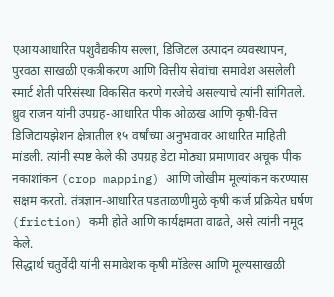एआयआधारित पशुवैद्यकीय सल्ला, डिजिटल उत्पादन व्यवस्थापन, पुरवठा साखळी एकत्रीकरण आणि वित्तीय सेवांचा समावेश असलेली स्मार्ट शेती परिसंस्था विकसित करणे गरजेचे असल्याचे त्यांनी सांगितले.
ध्रुव राजन यांनी उपग्रह-आधारित पीक ओळख आणि कृषी-वित्त डिजिटायझेशन क्षेत्रातील १५ वर्षांच्या अनुभवावर आधारित माहिती मांडली. त्यांनी स्पष्ट केले की उपग्रह डेटा मोठ्या प्रमाणावर अचूक पीक नकाशांकन (crop mapping) आणि जोखीम मूल्यांकन करण्यास सक्षम करतो. तंत्रज्ञान-आधारित पडताळणीमुळे कृषी कर्ज प्रक्रियेत घर्षण (friction) कमी होते आणि कार्यक्षमता वाढते, असे त्यांनी नमूद केले.
सिद्धार्थ चतुर्वेदी यांनी समावेशक कृषी मॉडेल्स आणि मूल्यसाखळी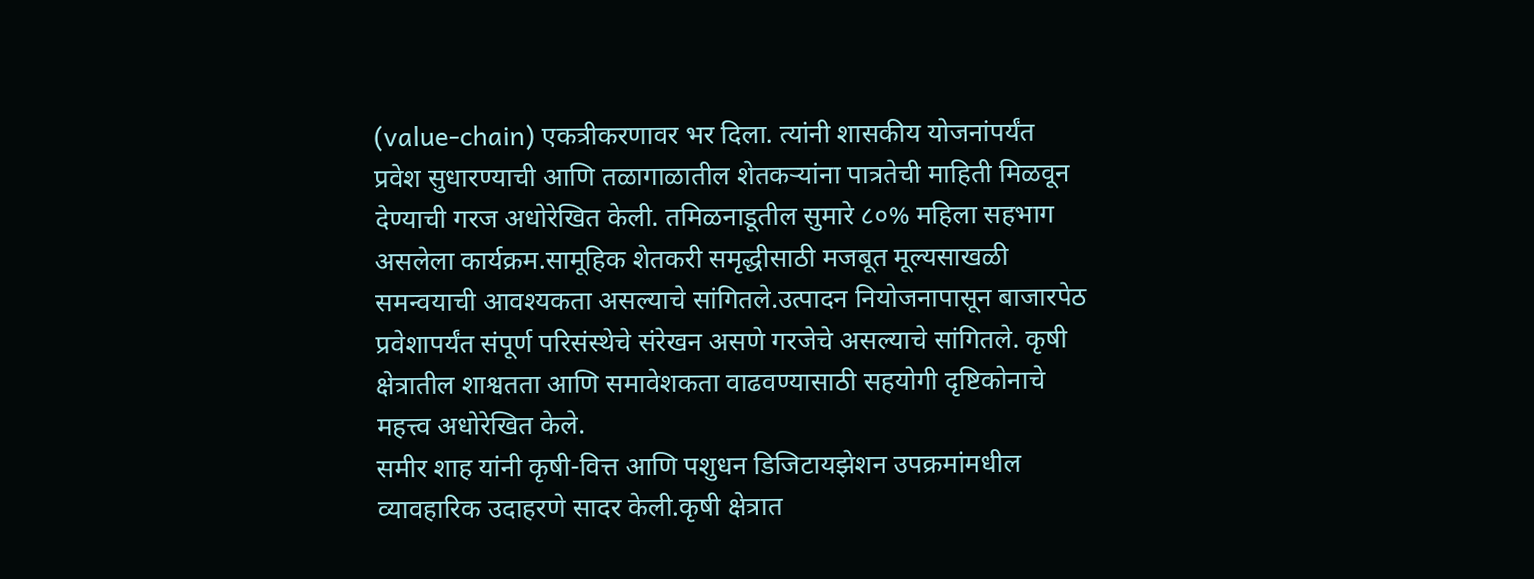(value-chain) एकत्रीकरणावर भर दिला. त्यांनी शासकीय योजनांपर्यंत प्रवेश सुधारण्याची आणि तळागाळातील शेतकऱ्यांना पात्रतेची माहिती मिळवून देण्याची गरज अधोरेखित केली. तमिळनाडूतील सुमारे ८०% महिला सहभाग असलेला कार्यक्रम.सामूहिक शेतकरी समृद्धीसाठी मजबूत मूल्यसाखळी समन्वयाची आवश्यकता असल्याचे सांगितले.उत्पादन नियोजनापासून बाजारपेठ प्रवेशापर्यंत संपूर्ण परिसंस्थेचे संरेखन असणे गरजेचे असल्याचे सांगितले. कृषी क्षेत्रातील शाश्वतता आणि समावेशकता वाढवण्यासाठी सहयोगी दृष्टिकोनाचे महत्त्व अधोरेखित केले.
समीर शाह यांनी कृषी-वित्त आणि पशुधन डिजिटायझेशन उपक्रमांमधील व्यावहारिक उदाहरणे सादर केली.कृषी क्षेत्रात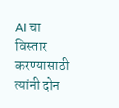AI चा विस्तार करण्यासाठी त्यांनी दोन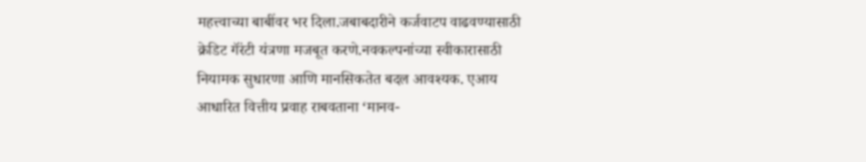महत्त्वाच्या बाबींवर भर दिला.जबाबदारीने कर्जवाटप वाढवण्यासाठी क्रेडिट गॅरंटी यंत्रणा मजबूत करणे.नवकल्पनांच्या स्वीकारासाठी नियामक सुधारणा आणि मानसिकतेत बदल आवश्यक. एआय आधारित वित्तीय प्रवाह राबवताना ‘मानव-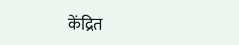केंद्रित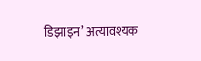डिझाइन’ अत्यावश्यक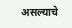असल्याचे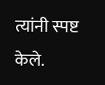त्यांनी स्पष्ट केले.